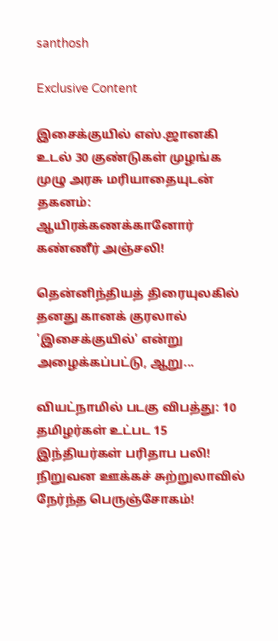santhosh

Exclusive Content

இசைக்குயில் எஸ்.ஜானகி உடல் 30 குண்டுகள் முழங்க முழு அரசு மரியாதையுடன் தகனம்: ஆயிரக்கணக்கானோர் கண்ணீர் அஞ்சலி!

தென்னிந்தியத் திரையுலகில் தனது கானக் குரலால் 'இசைக்குயில்' என்று அழைக்கப்பட்டு, ஆறு...

வியட்நாமில் படகு விபத்து: 10 தமிழர்கள் உட்பட 15 இந்தியர்கள் பரிதாப பலி! நிறுவன ஊக்கச் சுற்றுலாவில் நேர்ந்த பெருஞ்சோகம்!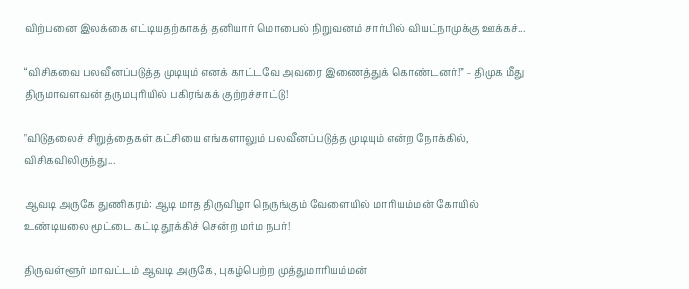விற்பனை இலக்கை எட்டியதற்காகத் தனியார் மொபைல் நிறுவனம் சார்பில் வியட்நாமுக்கு ஊக்கச்...

“விசிகவை பலவீனப்படுத்த முடியும் எனக் காட்டவே அவரை இணைத்துக் கொண்டனர்!” – திமுக மீது திருமாவளவன் தருமபுரியில் பகிரங்கக் குற்றச்சாட்டு!

"விடுதலைச் சிறுத்தைகள் கட்சியை எங்களாலும் பலவீனப்படுத்த முடியும் என்ற நோக்கில், விசிகவிலிருந்து...

ஆவடி அருகே துணிகரம்: ஆடி மாத திருவிழா நெருங்கும் வேளையில் மாரியம்மன் கோயில் உண்டியலை மூட்டை கட்டி தூக்கிச் சென்ற மர்ம நபர்!

திருவள்ளூர் மாவட்டம் ஆவடி அருகே, புகழ்பெற்ற முத்துமாரியம்மன்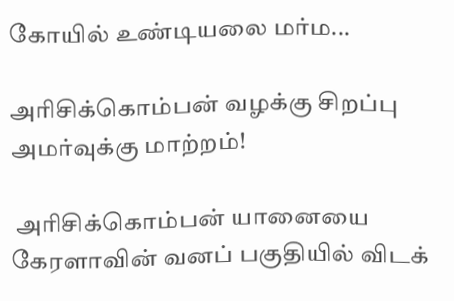கோயில் உண்டியலை மர்ம...

அரிசிக்கொம்பன் வழக்கு சிறப்பு அமர்வுக்கு மாற்றம்!

 அரிசிக்கொம்பன் யானையை கேரளாவின் வனப் பகுதியில் விடக்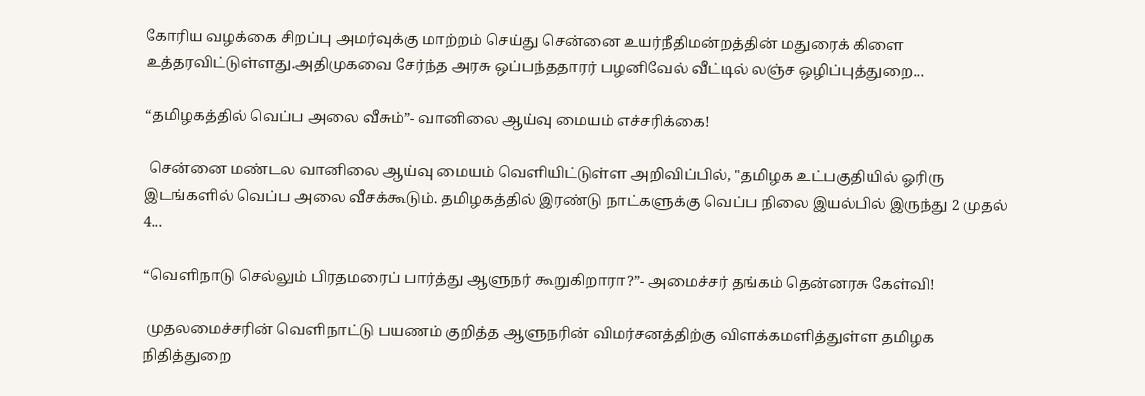கோரிய வழக்கை சிறப்பு அமர்வுக்கு மாற்றம் செய்து சென்னை உயர்நீதிமன்றத்தின் மதுரைக் கிளை உத்தரவிட்டுள்ளது.அதிமுகவை சேர்ந்த அரசு ஒப்பந்ததாரர் பழனிவேல் வீட்டில் லஞ்ச ஒழிப்புத்துறை...

“தமிழகத்தில் வெப்ப அலை வீசும்”- வானிலை ஆய்வு மையம் எச்சரிக்கை!

 சென்னை மண்டல வானிலை ஆய்வு மையம் வெளியிட்டுள்ள அறிவிப்பில், "தமிழக உட்பகுதியில் ஓரிரு இடங்களில் வெப்ப அலை வீசக்கூடும். தமிழகத்தில் இரண்டு நாட்களுக்கு வெப்ப நிலை இயல்பில் இருந்து 2 முதல் 4...

“வெளிநாடு செல்லும் பிரதமரைப் பார்த்து ஆளுநர் கூறுகிறாரா?”- அமைச்சர் தங்கம் தென்னரசு கேள்வி!

 முதலமைச்சரின் வெளிநாட்டு பயணம் குறித்த ஆளுநரின் விமர்சனத்திற்கு விளக்கமளித்துள்ள தமிழக நிதித்துறை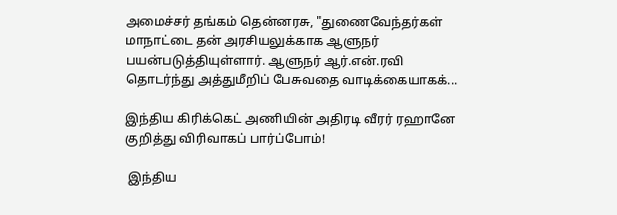அமைச்சர் தங்கம் தென்னரசு, "துணைவேந்தர்கள் மாநாட்டை தன் அரசியலுக்காக ஆளுநர் பயன்படுத்தியுள்ளார். ஆளுநர் ஆர்.என்.ரவி தொடர்ந்து அத்துமீறிப் பேசுவதை வாடிக்கையாகக்...

இந்திய கிரிக்கெட் அணியின் அதிரடி வீரர் ரஹானே குறித்து விரிவாகப் பார்ப்போம்!

 இந்திய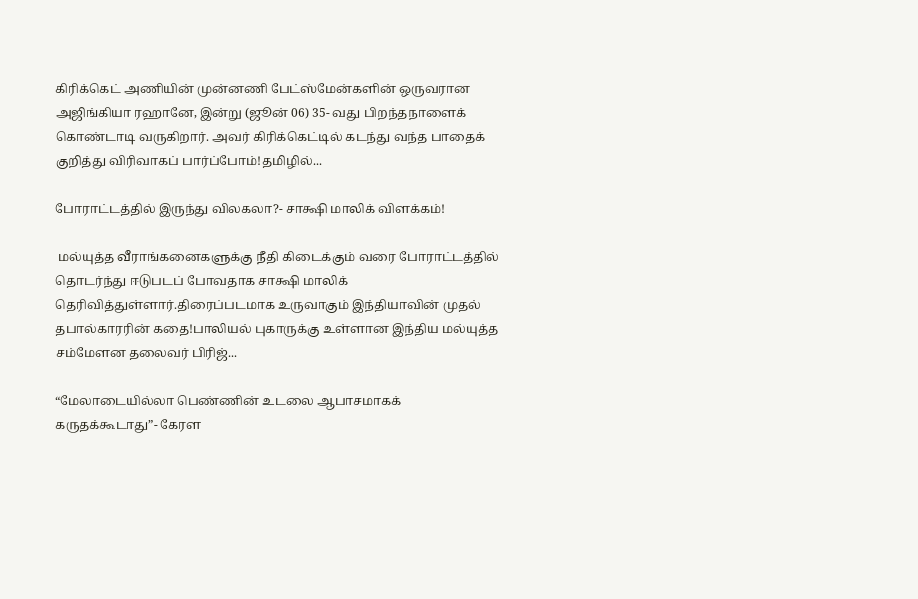கிரிக்கெட் அணியின் முன்னணி பேட்ஸ்மேன்களின் ஒருவரான அஜிங்கியா ரஹானே, இன்று (ஜூன் 06) 35- வது பிறந்தநாளைக் கொண்டாடி வருகிறார். அவர் கிரிக்கெட்டில் கடந்து வந்த பாதைக் குறித்து விரிவாகப் பார்ப்போம்!தமிழில்...

போராட்டத்தில் இருந்து விலகலா?- சாக்ஷி மாலிக் விளக்கம்!

 மல்யுத்த வீராங்கனைகளுக்கு நீதி கிடைக்கும் வரை போராட்டத்தில் தொடர்ந்து ஈடுபடப் போவதாக சாக்ஷி மாலிக் தெரிவித்துள்ளார்.திரைப்படமாக உருவாகும் இந்தியாவின் முதல் தபால்காரரின் கதை!பாலியல் புகாருக்கு உள்ளான இந்திய மல்யுத்த சம்மேளன தலைவர் பிரிஜ்...

“மேலாடையில்லா பெண்ணின் உடலை ஆபாசமாகக் கருதக்கூடாது”- கேரள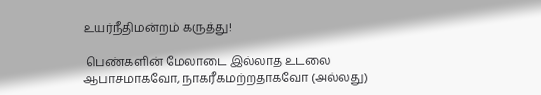உயர்நீதிமன்றம் கருத்து!

 பெண்களின் மேலாடை இல்லாத உடலை ஆபாசமாகவோ, நாகரீகமற்றதாகவோ (அல்லது)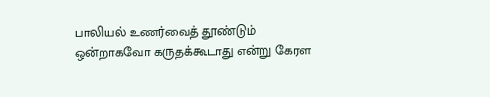பாலியல் உணர்வைத் தூண்டும் ஒன்றாகவோ கருதக்கூடாது என்று கேரள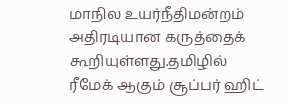மாநில உயர்நீதிமன்றம் அதிரடியான கருத்தைக் கூறியுள்ளது.தமிழில் ரீமேக் ஆகும் சூப்பர் ஹிட்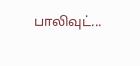பாலிவுட்...